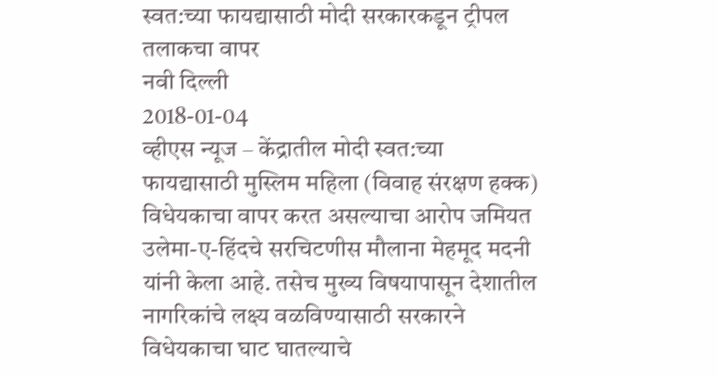स्वत:च्या फायद्यासाठी मोदी सरकारकडून ट्रीपल तलाकचा वापर
नवी दिल्ली
2018-01-04
व्हीएस न्यूज – केंद्रातील मोदी स्वत:च्या फायद्यासाठी मुस्लिम महिला (विवाह संरक्षण हक्क) विधेयकाचा वापर करत असल्याचा आरोप जमियत उलेमा-ए-हिंदचे सरचिटणीस मौलाना मेहमूद मदनी यांनी केला आहे. तसेच मुख्य विषयापासून देशातील नागरिकांचे लक्ष्य वळविण्यासाठी सरकारने विधेयकाचा घाट घातल्याचे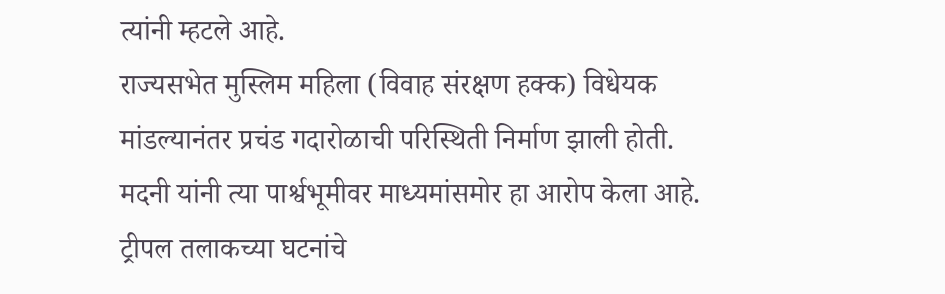त्यांनी म्हटले आहे.
राज्यसभेत मुस्लिम महिला (विवाह संरक्षण हक्क) विधेयक मांडल्यानंतर प्रचंड गदारोळाची परिस्थिती निर्माण झाली होती. मदनी यांनी त्या पार्श्वभूमीवर माध्यमांसमोर हा आरोप केला आहे. ट्रीपल तलाकच्या घटनांचे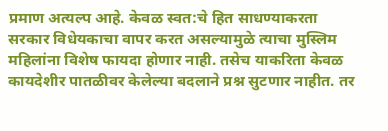प्रमाण अत्यल्प आहे. केवळ स्वत:चे हित साधण्याकरता सरकार विधेयकाचा वापर करत असल्यामुळे त्याचा मुस्लिम महिलांना विशेष फायदा होणार नाही. तसेच याकरिता केवळ कायदेशीर पातळीवर केलेल्या बदलाने प्रश्न सुटणार नाहीत. तर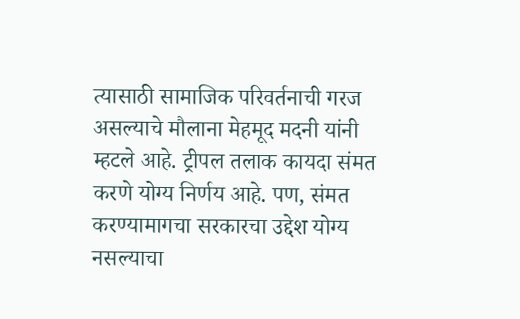त्यासाठी सामाजिक परिवर्तनाची गरज असल्याचे मौलाना मेहमूद मदनी यांनी म्हटले आहे. ट्रीपल तलाक कायदा संमत करणे योग्य निर्णय आहे. पण, संमत करण्यामागचा सरकारचा उद्देश योग्य नसल्याचा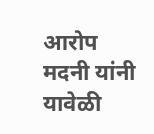आरोप मदनी यांनी यावेळी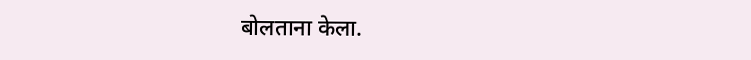बोलताना केला.